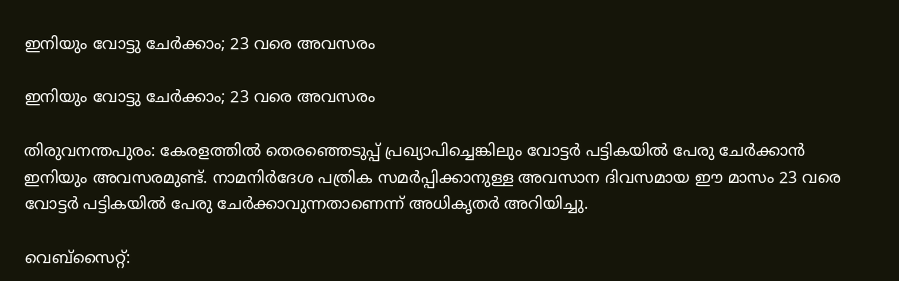ഇനിയും വോട്ടു ചേര്‍ക്കാം; 23 വരെ അവസരം

ഇനിയും വോട്ടു ചേര്‍ക്കാം; 23 വരെ അവസരം

തിരുവനന്തപുരം: കേരളത്തില്‍ തെരഞ്ഞെടുപ്പ് പ്രഖ്യാപിച്ചെങ്കിലും വോട്ടര്‍ പട്ടികയില്‍ പേരു ചേര്‍ക്കാന്‍ ഇനിയും അവസരമുണ്ട്. നാമനിര്‍ദേശ പത്രിക സമര്‍പ്പിക്കാനുള്ള അവസാന ദിവസമായ ഈ മാസം 23 വരെ വോട്ടര്‍ പട്ടികയില്‍ പേരു ചേര്‍ക്കാവുന്നതാണെന്ന് അധികൃതര്‍ അറിയിച്ചു.

വെബ്‌സൈറ്റ്: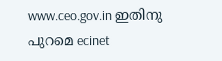www.ceo.gov.in ഇതിനു പുറമെ ecinet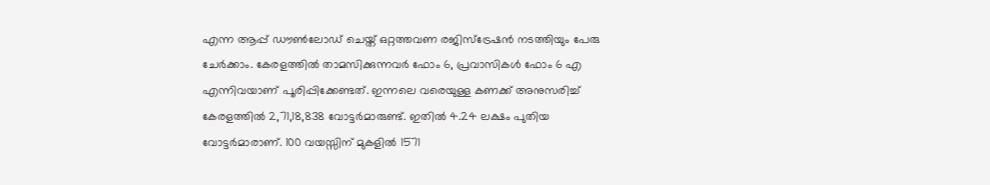എന്ന ആപ്പ് ഡൗണ്‍ലോഡ് ചെയ്ത് ഒറ്റത്തവണ രജിസ്‌ട്രേഷന്‍ നടത്തിയും പേരു ചേര്‍ക്കാം. കേരളത്തില്‍ താമസിക്കുന്നവര്‍ ഫോം 6, പ്രവാസികള്‍ ഫോം 6 എ എന്നിവയാണ് പൂരിപ്പിക്കേണ്ടത്. ഇന്നലെ വരെയുള്ള കണക്ക് അനുസരിച്ച് കേരളത്തില്‍ 2,71,18,838 വോട്ടര്‍മാരുണ്ട്. ഇതില്‍ 4.24 ലക്ഷം പുതിയ വോട്ടര്‍മാരാണ്. 100 വയസ്സിന് മുകളില്‍ 1571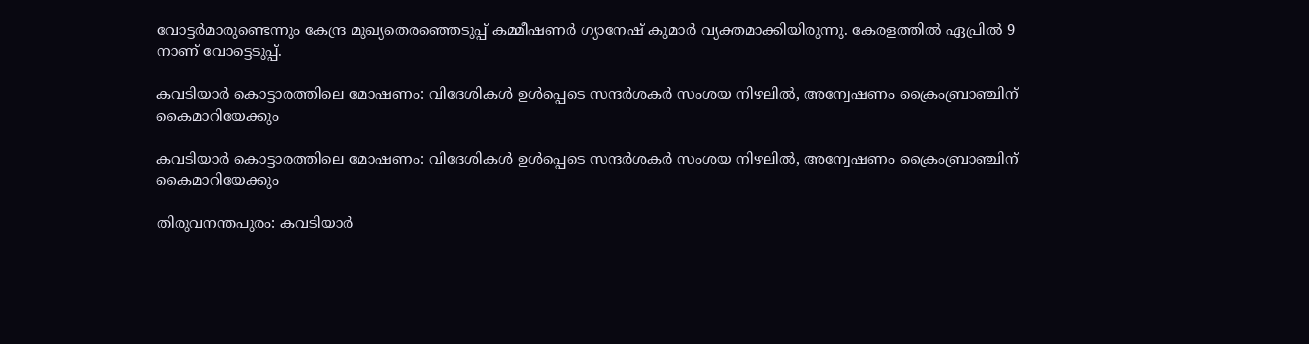വോട്ടര്‍മാരുണ്ടെന്നും കേന്ദ്ര മുഖ്യതെരഞ്ഞെടുപ്പ് കമ്മീഷണര്‍ ഗ്യാനേഷ് കുമാര്‍ വ്യക്തമാക്കിയിരുന്നു. കേരളത്തില്‍ ഏപ്രില്‍ 9 നാണ് വോട്ടെടുപ്പ്.

കവടിയാര്‍ കൊട്ടാരത്തിലെ മോഷണം: വിദേശികള്‍ ഉള്‍പ്പെടെ സന്ദര്‍ശകർ സംശയ നിഴലില്‍, അന്വേഷണം ക്രൈംബ്രാഞ്ചിന് കൈമാറിയേക്കും

കവടിയാര്‍ കൊട്ടാരത്തിലെ മോഷണം: വിദേശികള്‍ ഉള്‍പ്പെടെ സന്ദര്‍ശകർ സംശയ നിഴലില്‍, അന്വേഷണം ക്രൈംബ്രാഞ്ചിന് കൈമാറിയേക്കും

തിരുവനന്തപുരം: കവടിയാര്‍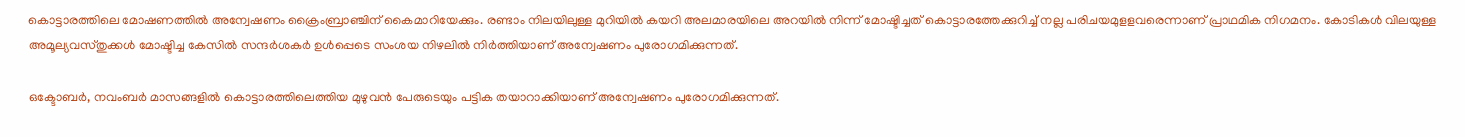കൊട്ടാരത്തിലെ മോഷണത്തില്‍ അന്വേഷണം ക്രൈംബ്രാഞ്ചിന് കൈമാറിയേക്കും. രണ്ടാം നിലയിലുള്ള മുറിയില്‍ കയറി അലമാരയിലെ അറയില്‍ നിന്ന് മോഷ്ടിച്ചത് കൊട്ടാരത്തേക്കുറിച്ച് നല്ല പരിചയമുളളവരെന്നാണ് പ്രാഥമിക നിഗമനം. കോടികള്‍ വിലയുള്ള അമൂല്യവസ്തുക്കള്‍ മോഷ്ടിച്ച കേസില്‍ സന്ദര്‍ശകര്‍ ഉള്‍പ്പെടെ സംശയ നിഴലില്‍ നിര്‍ത്തിയാണ് അന്വേഷണം പുരോഗമിക്കുന്നത്.

ഒക്ടോബര്‍, നവംബര്‍ മാസങ്ങളില്‍ കൊട്ടാരത്തിലെത്തിയ മുഴുവന്‍ പേരുടെയും പട്ടിക തയാറാക്കിയാണ് അന്വേഷണം പുരോഗമിക്കുന്നത്.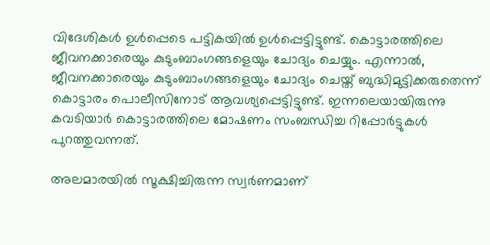വിദേശികള്‍ ഉള്‍പ്പെടെ പട്ടികയില്‍ ഉള്‍പ്പെട്ടിട്ടുണ്ട്. കൊട്ടാരത്തിലെ ജീവനക്കാരെയും കുടുംബാംഗങ്ങളെയും ചോദ്യം ചെയ്യും. എന്നാല്‍, ജീവനക്കാരെയും കുടുംബാംഗങ്ങളെയും ചോദ്യം ചെയ്ത് ബുദ്ധിമുട്ടിക്കരുതെന്ന് കൊട്ടാരം പൊലീസിനോട് ആവശ്യപ്പെട്ടിട്ടുണ്ട്. ഇന്നലെയായിരുന്നു കവടിയാര്‍ കൊട്ടാരത്തിലെ മോഷണം സംബന്ധിച്ച റിപ്പോര്‍ട്ടുകള്‍ പുറത്തുവന്നത്.

അലമാരയില്‍ സൂക്ഷിച്ചിരുന്ന സ്വര്‍ണമാണ്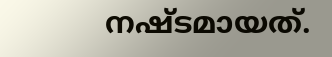നഷ്ടമായത്.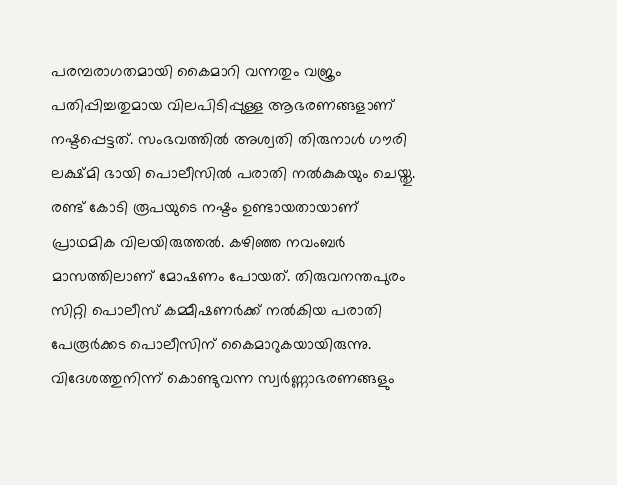പരമ്പരാഗതമായി കൈമാറി വന്നതും വജ്രം പതിപ്പിച്ചതുമായ വിലപിടിപ്പുള്ള ആഭരണങ്ങളാണ് നഷ്ടപ്പെട്ടത്. സംഭവത്തില്‍ അശ്വതി തിരുനാള്‍ ഗൗരി ലക്ഷ്മി ഭായി പൊലീസില്‍ പരാതി നല്‍കുകയും ചെയ്തു. രണ്ട് കോടി രൂപയുടെ നഷ്ടം ഉണ്ടായതായാണ് പ്രാഥമിക വിലയിരുത്തല്‍. കഴിഞ്ഞ നവംബര്‍ മാസത്തിലാണ് മോഷണം പോയത്. തിരുവനന്തപുരം സിറ്റി പൊലീസ് കമ്മീഷണര്‍ക്ക് നല്‍കിയ പരാതി പേരൂര്‍ക്കട പൊലീസിന് കൈമാറുകയായിരുന്നു. വിദേശത്തുനിന്ന് കൊണ്ടുവന്ന സ്വര്‍ണ്ണാഭരണങ്ങളും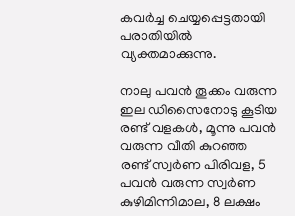കവര്‍ച്ച ചെയ്യപ്പെട്ടതായി പരാതിയില്‍ വ്യക്തമാക്കുന്നു.

നാലു പവന്‍ തൂക്കം വരുന്ന ഇല ഡിസൈനോടു കൂടിയ രണ്ട് വളകള്‍, മൂന്നു പവന്‍ വരുന്ന വീതി കുറഞ്ഞ രണ്ട് സ്വര്‍ണ പിരിവള, 5 പവന്‍ വരുന്ന സ്വര്‍ണ കുഴിമിന്നിമാല, 8 ലക്ഷം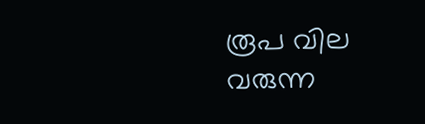രൂപ വില വരുന്ന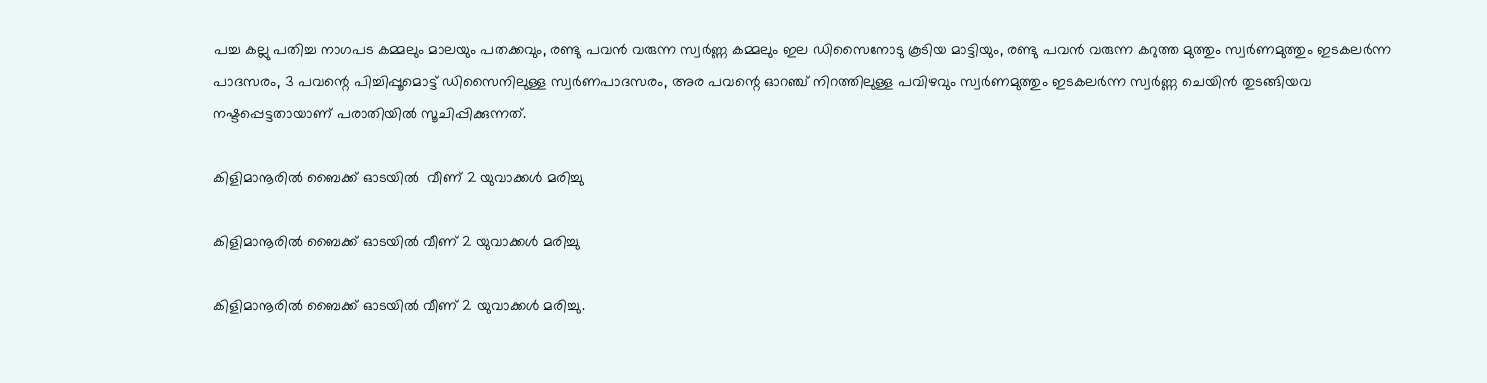പച്ച കല്ലു പതിച്ച നാഗപട കമ്മലും മാലയും പതക്കവും, രണ്ടു പവന്‍ വരുന്ന സ്വര്‍ണ്ണ കമ്മലും ഇല ഡിസൈനോടു കൂടിയ മാട്ടിയും, രണ്ടു പവന്‍ വരുന്ന കറുത്ത മുത്തും സ്വര്‍ണമുത്തും ഇടകലര്‍ന്ന പാദസരം, 3 പവന്റെ പിച്ചിപ്പൂമൊട്ട് ഡിസൈനിലുള്ള സ്വര്‍ണപാദസരം, അര പവന്റെ ഓറഞ്ച് നിറത്തിലുള്ള പവിഴവും സ്വര്‍ണമുത്തും ഇടകലര്‍ന്ന സ്വര്‍ണ്ണ ചെയിന്‍ തുടങ്ങിയവ നഷ്ടപ്പെട്ടതായാണ് പരാതിയില്‍ സൂചിപ്പിക്കുന്നത്.

കിളിമാനൂരിൽ ബൈക്ക് ഓടയിൽ  വീണ് 2 യുവാക്കൾ മരിച്ചു

കിളിമാനൂരിൽ ബൈക്ക് ഓടയിൽ വീണ് 2 യുവാക്കൾ മരിച്ചു

കിളിമാനൂരിൽ ബൈക്ക് ഓടയിൽ വീണ് 2 യുവാക്കൾ മരിച്ചു.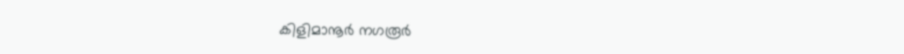കിളിമാനൂർ നഗരൂർ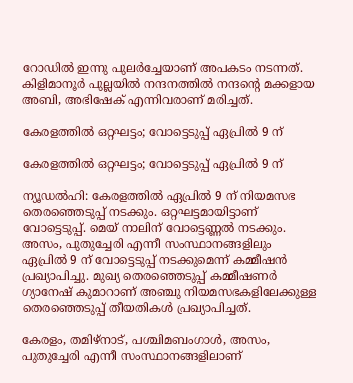റോഡിൽ ഇന്നു പുലർച്ചേയാണ് അപകടം നടന്നത്. കിളിമാനൂർ പുല്ലയിൽ നന്ദനത്തിൽ നന്ദന്റെ മക്കളായ അബി, അഭിഷേക് എന്നിവരാണ് മരിച്ചത്.

കേരളത്തില്‍ ഒറ്റഘട്ടം; വോട്ടെടുപ്പ് ഏപ്രില്‍ 9 ന്

കേരളത്തില്‍ ഒറ്റഘട്ടം; വോട്ടെടുപ്പ് ഏപ്രില്‍ 9 ന്

ന്യൂഡല്‍ഹി: കേരളത്തില്‍ ഏപ്രില്‍ 9 ന് നിയമസഭ തെരഞ്ഞെടുപ്പ് നടക്കും. ഒറ്റഘട്ടമായിട്ടാണ് വോട്ടെടുപ്പ്. മെയ് നാലിന് വോട്ടെണ്ണല്‍ നടക്കും. അസം, പുതുച്ചേരി എന്നീ സംസ്ഥാനങ്ങളിലും ഏപ്രില്‍ 9 ന് വോട്ടെടുപ്പ് നടക്കുമെന്ന് കമ്മീഷന്‍ പ്രഖ്യാപിച്ചു. മുഖ്യ തെരഞ്ഞെടുപ്പ് കമ്മീഷണര്‍ ഗ്യാനേഷ് കുമാറാണ് അഞ്ചു നിയമസഭകളിലേക്കുള്ള തെരഞ്ഞെടുപ്പ് തീയതികള്‍ പ്രഖ്യാപിച്ചത്.

കേരളം, തമിഴ്‌നാട്, പശ്ചിമബംഗാള്‍, അസം, പുതുച്ചേരി എന്നീ സംസ്ഥാനങ്ങളിലാണ്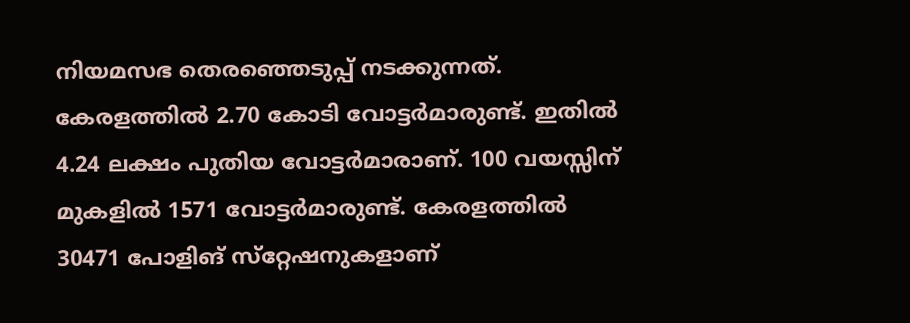നിയമസഭ തെരഞ്ഞെടുപ്പ് നടക്കുന്നത്. കേരളത്തില്‍ 2.70 കോടി വോട്ടര്‍മാരുണ്ട്. ഇതില്‍ 4.24 ലക്ഷം പുതിയ വോട്ടര്‍മാരാണ്. 100 വയസ്സിന് മുകളില്‍ 1571 വോട്ടര്‍മാരുണ്ട്. കേരളത്തില്‍ 30471 പോളിങ് സ്‌റ്റേഷനുകളാണ്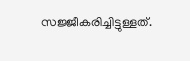സജ്ജീകരിച്ചിട്ടുള്ളത്.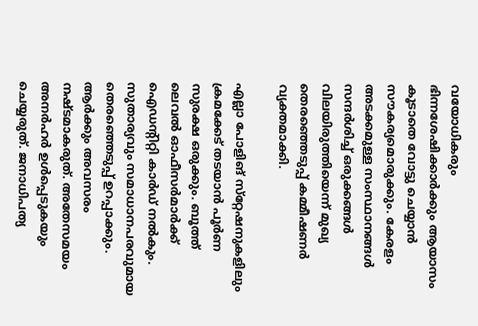വയോധികരും ഭിന്നശേഷിക്കാര്‍ക്കും ആയാസം കൂടാതെ വോട്ടു ചെയ്യാന്‍ സൗകര്യമൊരുക്കും. കേരളം അടക്കമുള്ള സംസ്ഥാനങ്ങള്‍ സന്ദര്‍ശിച്ച് ഒരുക്കങ്ങള്‍ വിലയിരുത്തിയെന്ന് മുഖ്യ തെരഞ്ഞെടുപ്പ് കമ്മീഷണര്‍ വ്യക്തമാക്കി.

എല്ലാ പോളിങ് സ്‌റ്റേഷനുകളിലും ക്രമക്കേട് തടയാന്‍ പൂര്‍ണ സുരക്ഷ ഒരുക്കും. ബൂത്ത് ലെവല്‍ ഓഫീസര്‍മാര്‍ക്ക് ഐഡന്റിറ്റി കാര്‍ഡ് നല്‍കും. സുതാര്യവും സമാധാനപരവുമായ തെരഞ്ഞെടുപ്പ് ഉറപ്പാക്കും. ആര്‍ക്കും അവസരം നഷ്ടമാകരുത്. അതേസമയം അനര്‍ഹര്‍ ഉള്‍പ്പെടുകയും ചെയ്യരുത്. ജനാധിപത്യ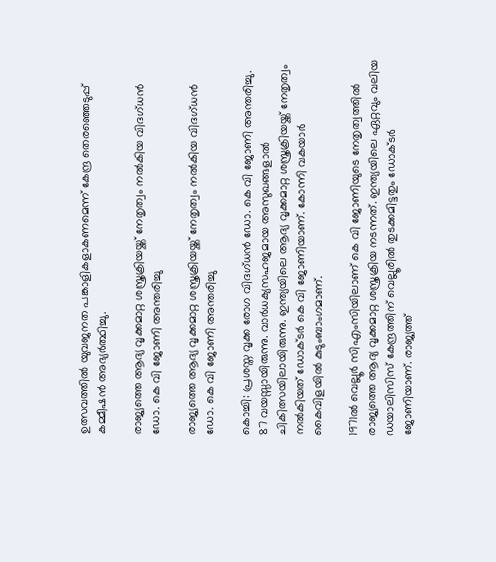ഉത്സവത്തില്‍ യുവജനത പങ്കാളികളാകണമെന്ന് കേന്ദ്ര തെരഞ്ഞെടുപ്പ് കമ്മീഷന്‍ അഭ്യര്‍ത്ഥിച്ചു.

രാജ്യത്തെ ആദ്യ വൃക്കമാറ്റ ശസ്ത്രക്രിയയ്ക്ക് നേതൃത്വം നൽകിയ വിദഗ്ധൻ ഡോ. കെ വി ജോണി അന്തരിച്ചു

രാജ്യത്തെ ആദ്യ വൃക്കമാറ്റ ശസ്ത്രക്രിയയ്ക്ക് നേതൃത്വം നൽകിയ വിദഗ്ധൻ ഡോ. കെ വി ജോണി അന്തരിച്ചു

കൊച്ചി: പ്രശസ്ത വൃക്ക രോഗ വിദഗ്ധൻ ഡോ. കെ വി ജോണി അന്തരിച്ചു. 87 വയസ്സായിരുന്നു. വാർധക്യസഹജമായ അസുഖങ്ങളാൽ ചികിത്സയിലായിരുന്നു. ഇന്ത്യയിലെ ആദ്യ വൃക്കമാറ്റ ശസ്ത്രക്രിയയ്ക്ക് നേതൃത്വം നൽകിയത് ഡോക്ടർ കെ വി ജോണിയാണ്. കോന്നി വകയാർ കൈവിളയിൽ കുടുംബാംഗമാണ്.

1971ൽ വെല്ലൂർ സിഎംസിയിലാണ് കെ വി ജോണിയുടെ നേതൃത്വത്തിൽ രാജ്യത്തെ ആദ്യ വൃക്കമാറ്റ ശസ്ത്രക്രിയ നടന്നത്. ഇന്ത്യയിലെ ഏറ്റവും വലിയ ഡയാലിസിസ് കേന്ദ്രത്തിന് വെല്ലൂരിൽ തുടക്കമിട്ടതും ഡോക്ടർ ജോണിയാണ്. രാജ്യത്ത്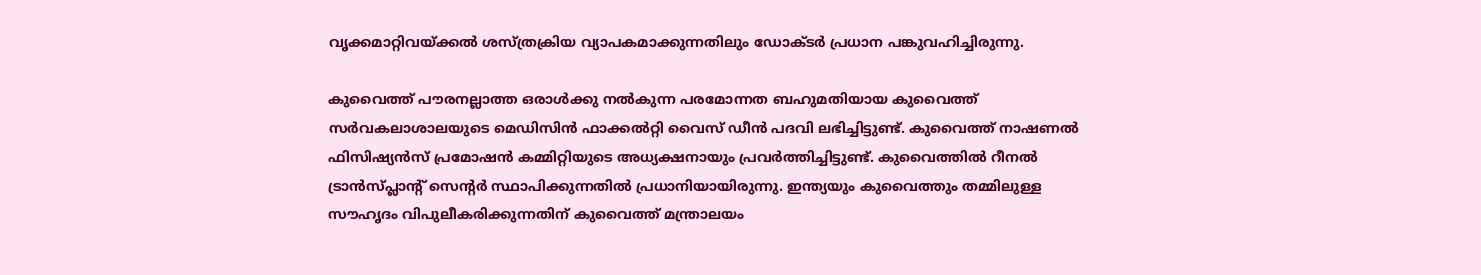വൃക്കമാറ്റിവയ്ക്കൽ ശസ്ത്രക്രിയ വ്യാപകമാക്കുന്നതിലും ഡോക്ടർ പ്രധാന പങ്കുവഹിച്ചിരുന്നു.

കുവൈത്ത് പൗരനല്ലാത്ത ഒരാൾക്കു നൽകുന്ന പരമോന്നത ബഹുമതിയായ കുവൈത്ത് സർവകലാശാലയുടെ മെഡിസിൻ ഫാക്കൽറ്റി വൈസ് ഡീൻ പദവി ലഭിച്ചിട്ടുണ്ട്. കുവൈത്ത് നാഷണൽ ഫിസിഷ്യൻസ് പ്രമോഷൻ കമ്മിറ്റിയുടെ അധ്യക്ഷനായും പ്രവർത്തിച്ചിട്ടുണ്ട്. കുവൈത്തിൽ റീനൽ ട്രാൻസ്പ്ലാന്റ് സെന്റർ സ്ഥാപിക്കുന്നതിൽ പ്രധാനിയായിരുന്നു. ഇന്ത്യയും കുവൈത്തും തമ്മിലുള്ള സൗഹൃദം വിപുലീകരിക്കുന്നതിന് കുവൈത്ത് മന്ത്രാലയം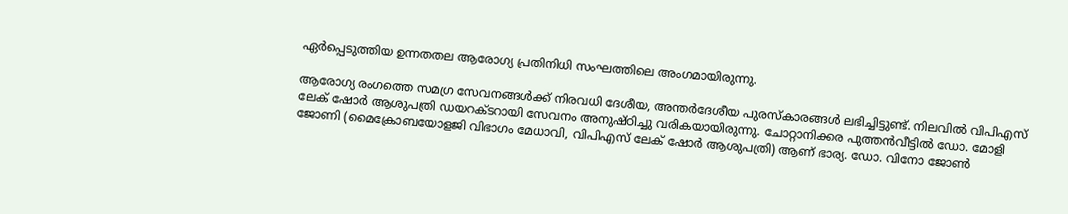ഏർപ്പെടുത്തിയ ഉന്നതതല ആരോഗ്യ പ്രതിനിധി സംഘത്തിലെ അംഗമായിരുന്നു.

ആരോഗ്യ രംഗത്തെ സമഗ്ര സേവനങ്ങൾക്ക് നിരവധി ദേശീയ, അന്തർദേശീയ പുരസ്കാരങ്ങൾ ലഭിച്ചിട്ടുണ്ട്. നിലവിൽ വിപിഎസ് ലേക് ഷോർ ആശുപത്രി ഡയറക്ടറായി സേവനം അനുഷ്ഠിച്ചു വരികയായിരുന്നു. ചോറ്റാനിക്കര പുത്തൻവീട്ടിൽ ഡോ. മോളി ജോണി (മൈക്രോബയോളജി വിഭാഗം മേധാവി, വിപിഎസ് ലേക് ഷോർ ആശുപത്രി) ആണ് ഭാര്യ. ഡോ. വിനോ ജോൺ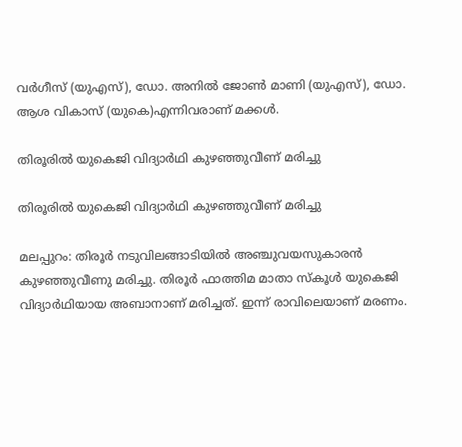വർഗീസ് (യുഎസ്), ഡോ. അനിൽ ജോൺ മാണി (യുഎസ്), ഡോ. ആശ വികാസ് (യുകെ)എന്നിവരാണ് മക്കൾ.

തിരൂരില്‍ യുകെജി വിദ്യാര്‍ഥി കുഴഞ്ഞുവീണ് മരിച്ചു

തിരൂരില്‍ യുകെജി വിദ്യാര്‍ഥി കുഴഞ്ഞുവീണ് മരിച്ചു

മലപ്പുറം: തിരൂര്‍ നടുവിലങ്ങാടിയില്‍ അഞ്ചുവയസുകാരന്‍ കുഴഞ്ഞുവീണു മരിച്ചു. തിരൂര്‍ ഫാത്തിമ മാതാ സ്‌കൂള്‍ യുകെജി വിദ്യാര്‍ഥിയായ അബാനാണ് മരിച്ചത്. ഇന്ന് രാവിലെയാണ് മരണം.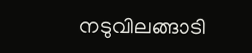നടുവിലങ്ങാടി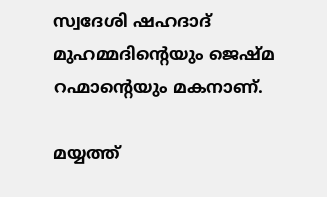സ്വദേശി ഷഹദാദ് മുഹമ്മദിന്റെയും ജെഷ്മ റഹ്മാന്റെയും മകനാണ്.

മയ്യത്ത്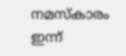നമസ്‌കാരം ഇന്ന്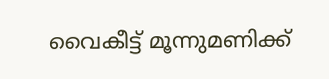വൈകീട്ട് മൂന്നുമണിക്ക്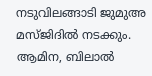നടുവിലങ്ങാടി ജുമുഅ മസ്ജിദില്‍ നടക്കും. ആമിന, ബിലാല്‍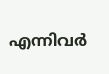എന്നിവര്‍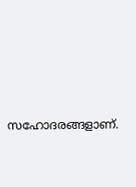സഹോദരങ്ങളാണ്.